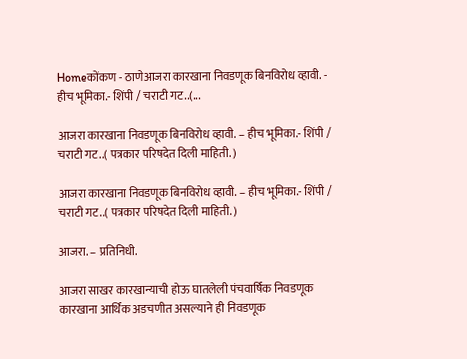Homeकोंकण - ठाणेआजरा कारखाना निवडणूक बिनविरोध व्हावी. - हीच भूमिका.- शिंपी / चराटी गट..(...

आजरा कारखाना निवडणूक बिनविरोध व्हावी. – हीच भूमिका.- शिंपी / चराटी गट..( पत्रकार परिषदेत दिली माहिती. )

आजरा कारखाना निवडणूक बिनविरोध व्हावी. – हीच भूमिका.- शिंपी / चराटी गट..( पत्रकार परिषदेत दिली माहिती. )

आजरा. – प्रतिनिधी.

आजरा साखर कारखान्याची होऊ घातलेली पंचवार्षिक निवडणूक कारखाना आर्थिक अडचणीत असल्याने ही निवडणूक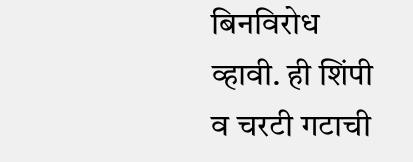बिनविरोध व्हावी. ही शिंपी व चरटी गटाची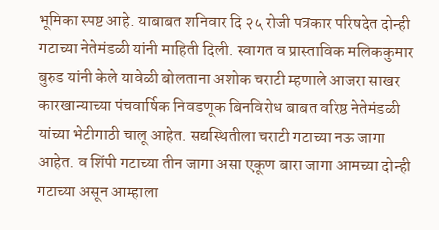भूमिका स्पष्ट आहे. याबाबत शनिवार दि २५ रोजी पत्रकार परिषदेत दोन्ही गटाच्या नेतेमंडळी यांनी माहिती दिली. स्वागत व प्रास्ताविक मलिककुमार बुरुड यांनी केले यावेळी बोलताना अशोक चराटी म्हणाले आजरा साखर कारखान्याच्या पंचवार्षिक निवडणूक बिनविरोध बाबत वरिष्ठ नेतेमंडळी यांच्या भेटीगाठी चालू आहेत. सद्यस्थितीला चराटी गटाच्या नऊ जागा आहेत. व शिंपी गटाच्या तीन जागा असा एकूण बारा जागा आमच्या दोन्ही गटाच्या असून आम्हाला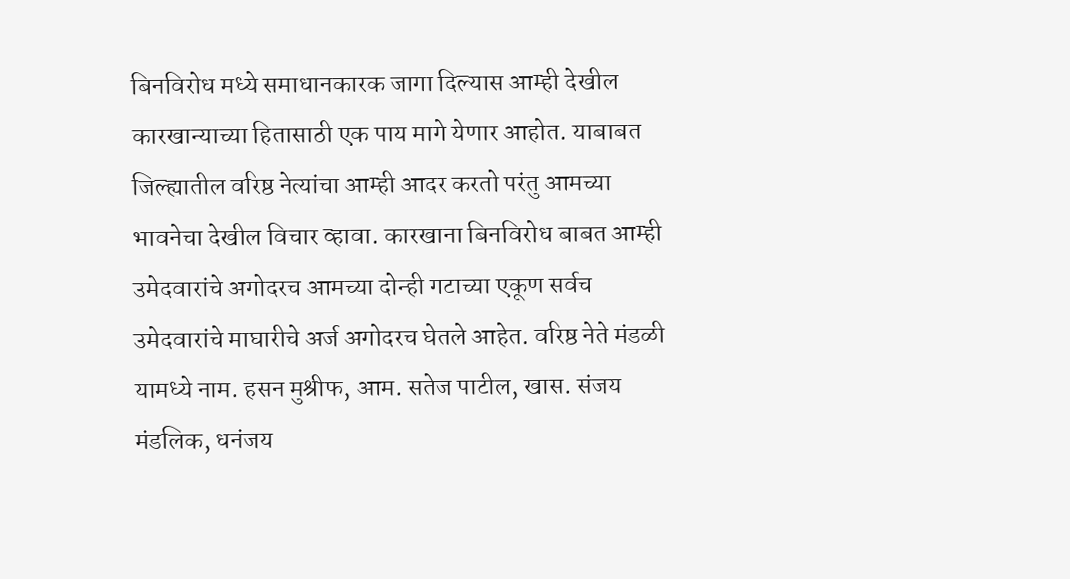बिनविरोध मध्ये समाधानकारक जागा दिल्यास आम्ही देखील कारखान्याच्या हितासाठी एक पाय मागे येणार आहोत. याबाबत जिल्ह्यातील वरिष्ठ नेत्यांचा आम्ही आदर करतो परंतु आमच्या भावनेचा देखील विचार व्हावा. कारखाना बिनविरोध बाबत आम्ही उमेदवारांचे अगोदरच आमच्या दोन्ही गटाच्या एकूण सर्वच उमेदवारांचे माघारीचे अर्ज अगोदरच घेतले आहेत. वरिष्ठ नेते मंडळी यामध्ये नाम. हसन मुश्रीफ, आम. सतेज पाटील, खास. संजय मंडलिक, धनंजय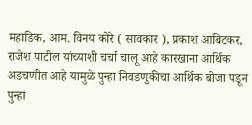महाडिक, आम. विनय कोरे ( सावकार ), प्रकाश आबिटकर, राजेश पाटील यांच्याशी चर्चा चालू आहे कारखाना आर्थिक अडचणीत आहे यामुळे पुन्हा निवडणुकीचा आर्थिक बोजा पडून पुन्हा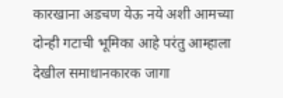कारखाना अडचण येऊ नये अशी आमच्या दोन्ही गटाची भूमिका आहे परंतु आम्हाला देखील समाधानकारक जागा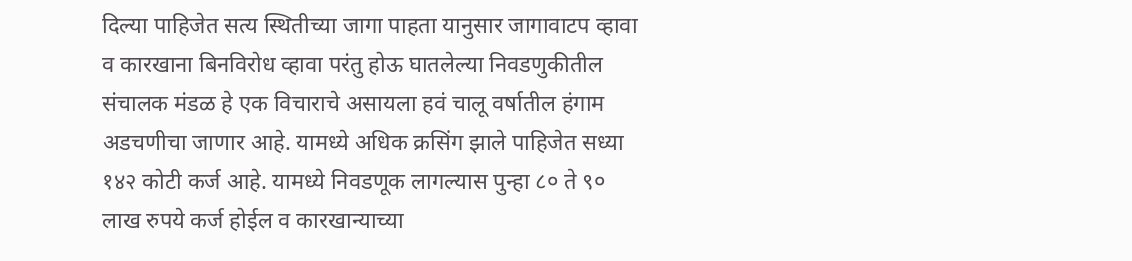दिल्या पाहिजेत सत्य स्थितीच्या जागा पाहता यानुसार जागावाटप व्हावा व कारखाना बिनविरोध व्हावा परंतु होऊ घातलेल्या निवडणुकीतील संचालक मंडळ हे एक विचाराचे असायला हवं चालू वर्षातील हंगाम अडचणीचा जाणार आहे. यामध्ये अधिक क्रसिंग झाले पाहिजेत सध्या १४२ कोटी कर्ज आहे. यामध्ये निवडणूक लागल्यास पुन्हा ८० ते ९० लाख रुपये कर्ज होईल व कारखान्याच्या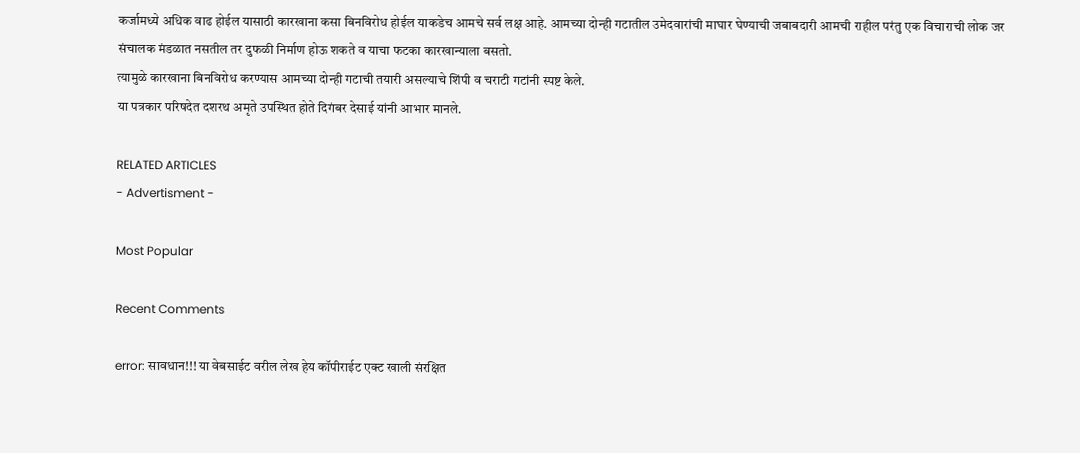कर्जामध्ये अधिक वाढ होईल यासाठी कारखाना कसा बिनविरोध होईल याकडेच आमचे सर्व लक्ष आहे. आमच्या दोन्ही गटातील उमेदवारांची माघार घेण्याची जबाबदारी आमची राहील परंतु एक विचाराची लोक जर संचालक मंडळात नसतील तर दुफळी निर्माण होऊ शकते व याचा फटका कारखान्याला बसतो.
त्यामुळे कारखाना बिनविरोध करण्यास आमच्या दोन्ही गटाची तयारी असल्याचे शिंपी व चराटी गटांनी स्पष्ट केले.
या पत्रकार परिषदेत दशरथ अमृते उपस्थित होते दिगंबर देसाई यांनी आभार मानले.

RELATED ARTICLES
- Advertisment -

Most Popular

Recent Comments

error: सावधान!!! या वेबसाईट वरील लेख हेय कॉपीराईट एक्ट खाली संरक्षित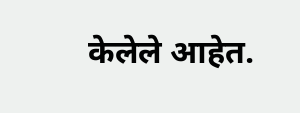केलेले आहेत.